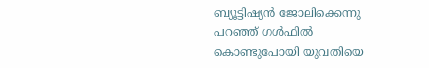ബ്യൂട്ടിഷ്യന്‍ ജോലിക്കെന്നു പറഞ്ഞ് ഗള്‍ഫില്‍ കൊണ്ടുപോയി യുവതിയെ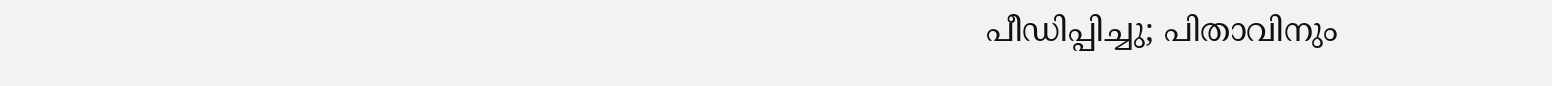പീഡിപ്പിച്ചു; പിതാവിനും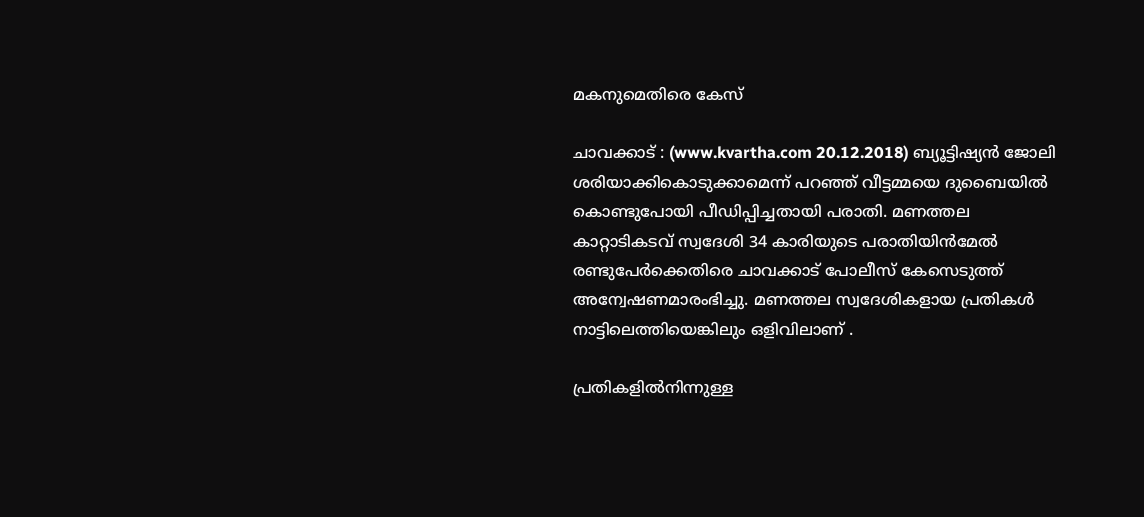മകനുമെതിരെ കേസ്

ചാവക്കാട് : (www.kvartha.com 20.12.2018) ബ്യൂട്ടിഷ്യന്‍ ജോലി ശരിയാക്കികൊടുക്കാമെന്ന് പറഞ്ഞ് വീട്ടമ്മയെ ദുബൈയില്‍ കൊണ്ടുപോയി പീഡിപ്പിച്ചതായി പരാതി. മണത്തല കാറ്റാടികടവ് സ്വദേശി 34 കാരിയുടെ പരാതിയിന്‍മേല്‍ രണ്ടുപേര്‍ക്കെതിരെ ചാവക്കാട് പോലീസ് കേസെടുത്ത് അന്വേഷണമാരംഭിച്ചു. മണത്തല സ്വദേശികളായ പ്രതികള്‍ നാട്ടിലെത്തിയെങ്കിലും ഒളിവിലാണ് .

പ്രതികളില്‍നിന്നുള്ള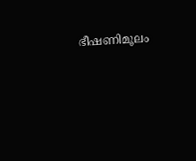ഭീഷണിമൂലം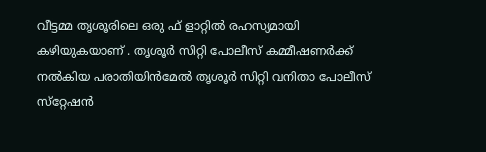വീട്ടമ്മ തൃശൂരിലെ ഒരു ഫ് ളാറ്റില്‍ രഹസ്യമായി കഴിയുകയാണ് . തൃശൂര്‍ സിറ്റി പോലീസ് കമ്മീഷണര്‍ക്ക് നല്‍കിയ പരാതിയിന്‍മേല്‍ തൃശൂര്‍ സിറ്റി വനിതാ പോലീസ് സ്‌റ്റേഷന്‍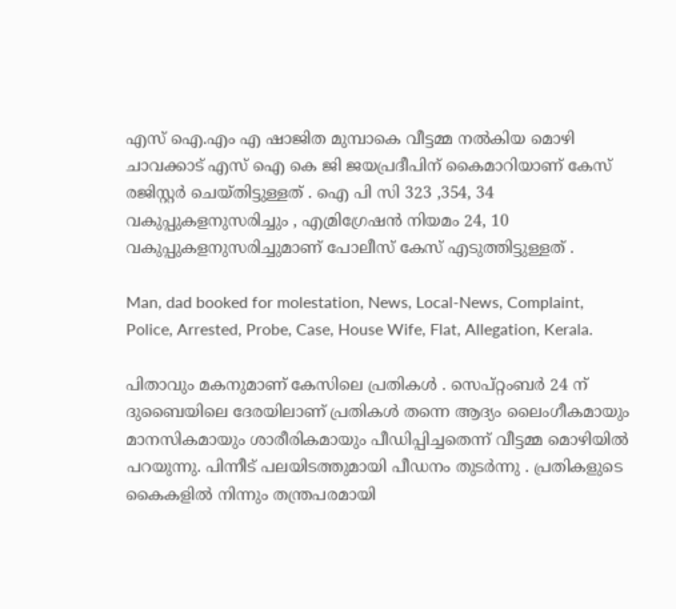എസ് ഐ.എം എ ഷാജിത മുമ്പാകെ വീട്ടമ്മ നല്‍കിയ മൊഴി ചാവക്കാട് എസ് ഐ കെ ജി ജയപ്രദീപിന് കൈമാറിയാണ് കേസ് രജിസ്റ്റര്‍ ചെയ്തിട്ടുള്ളത് . ഐ പി സി 323 ,354, 34 വകുപ്പുകളനുസരിച്ചും , എമ്രിഗ്രേഷന്‍ നിയമം 24, 10 വകുപ്പുകളനുസരിച്ചുമാണ് പോലീസ് കേസ് എടുത്തിട്ടുള്ളത് .

Man, dad booked for molestation, News, Local-News, Complaint, Police, Arrested, Probe, Case, House Wife, Flat, Allegation, Kerala.

പിതാവും മകനുമാണ് കേസിലെ പ്രതികള്‍ . സെപ്റ്റംബര്‍ 24 ന് ദുബൈയിലെ ദേരയിലാണ് പ്രതികള്‍ തന്നെ ആദ്യം ലൈംഗീകമായും മാനസികമായും ശാരീരികമായും പീഡിപ്പിച്ചതെന്ന് വീട്ടമ്മ മൊഴിയില്‍ പറയുന്നു. പിന്നീട് പലയിടത്തുമായി പീഡനം തുടര്‍ന്നു . പ്രതികളുടെ കൈകളില്‍ നിന്നും തന്ത്രപരമായി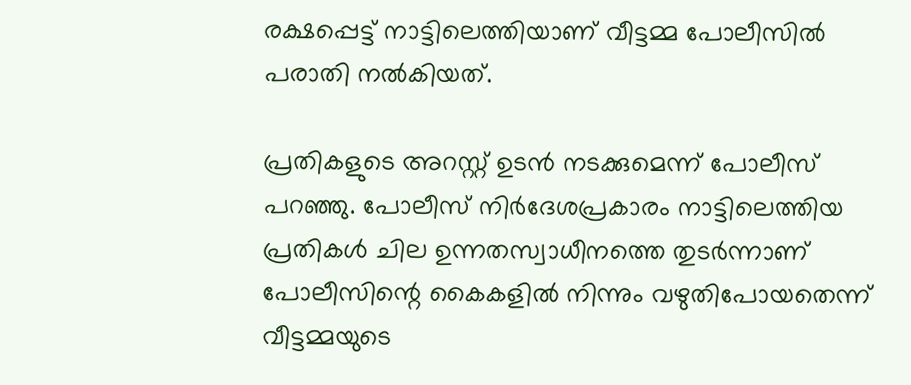രക്ഷപ്പെട്ട് നാട്ടിലെത്തിയാണ് വീട്ടമ്മ പോലീസില്‍ പരാതി നല്‍കിയത്.

പ്രതികളുടെ അറസ്റ്റ് ഉടന്‍ നടക്കുമെന്ന് പോലീസ് പറഞ്ഞു. പോലീസ് നിര്‍ദേശപ്രകാരം നാട്ടിലെത്തിയ പ്രതികള്‍ ചില ഉന്നതസ്വാധീനത്തെ തുടര്‍ന്നാണ് പോലീസിന്റെ കൈകളില്‍ നിന്നും വഴുതിപോയതെന്ന് വീട്ടമ്മയുടെ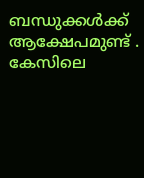ബന്ധുക്കള്‍ക്ക് ആക്ഷേപമുണ്ട് . കേസിലെ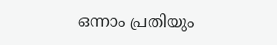ഒന്നാം പ്രതിയും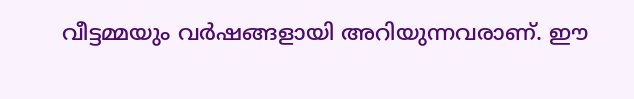വീട്ടമ്മയും വര്‍ഷങ്ങളായി അറിയുന്നവരാണ്. ഈ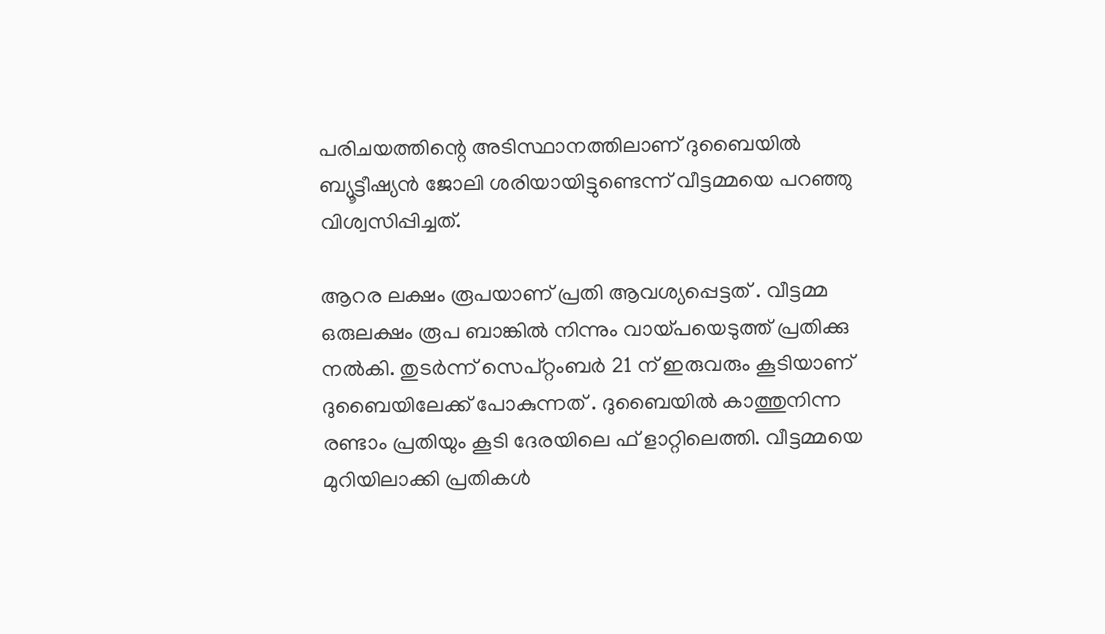പരിചയത്തിന്റെ അടിസ്ഥാനത്തിലാണ് ദുബൈയില്‍ ബ്യൂട്ടീഷ്യന്‍ ജോലി ശരിയായിട്ടുണ്ടെന്ന് വീട്ടമ്മയെ പറഞ്ഞു വിശ്വസിപ്പിച്ചത്.

ആറര ലക്ഷം രൂപയാണ് പ്രതി ആവശ്യപ്പെട്ടത് . വീട്ടമ്മ ഒരുലക്ഷം രൂപ ബാങ്കില്‍ നിന്നും വായ്പയെടുത്ത് പ്രതിക്കു നല്‍കി. തുടര്‍ന്ന് സെപ്റ്റംബര്‍ 21 ന് ഇരുവരും കൂടിയാണ് ദുബൈയിലേക്ക് പോകുന്നത് . ദുബൈയില്‍ കാത്തുനിന്ന രണ്ടാം പ്രതിയും കൂടി ദേരയിലെ ഫ് ളാറ്റിലെത്തി. വീട്ടമ്മയെ മുറിയിലാക്കി പ്രതികള്‍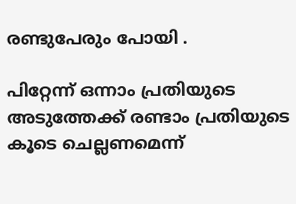രണ്ടുപേരും പോയി .

പിറ്റേന്ന് ഒന്നാം പ്രതിയുടെ അടുത്തേക്ക് രണ്ടാം പ്രതിയുടെ കൂടെ ചെല്ലണമെന്ന്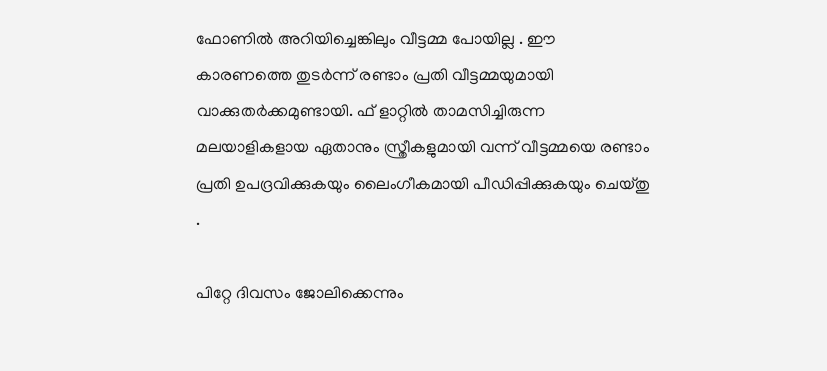ഫോണില്‍ അറിയിച്ചെങ്കിലും വീട്ടമ്മ പോയില്ല . ഈ കാരണത്തെ തുടര്‍ന്ന് രണ്ടാം പ്രതി വീട്ടമ്മയുമായി വാക്കുതര്‍ക്കമുണ്ടായി. ഫ് ളാറ്റില്‍ താമസിച്ചിരുന്ന മലയാളികളായ ഏതാനും സ്ത്രീകളുമായി വന്ന് വീട്ടമ്മയെ രണ്ടാം പ്രതി ഉപദ്രവിക്കുകയും ലൈംഗീകമായി പീഡിപ്പിക്കുകയും ചെയ്തു .

പിറ്റേ ദിവസം ജോലിക്കെന്നും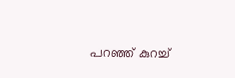പറഞ്ഞ് കുറച്ച്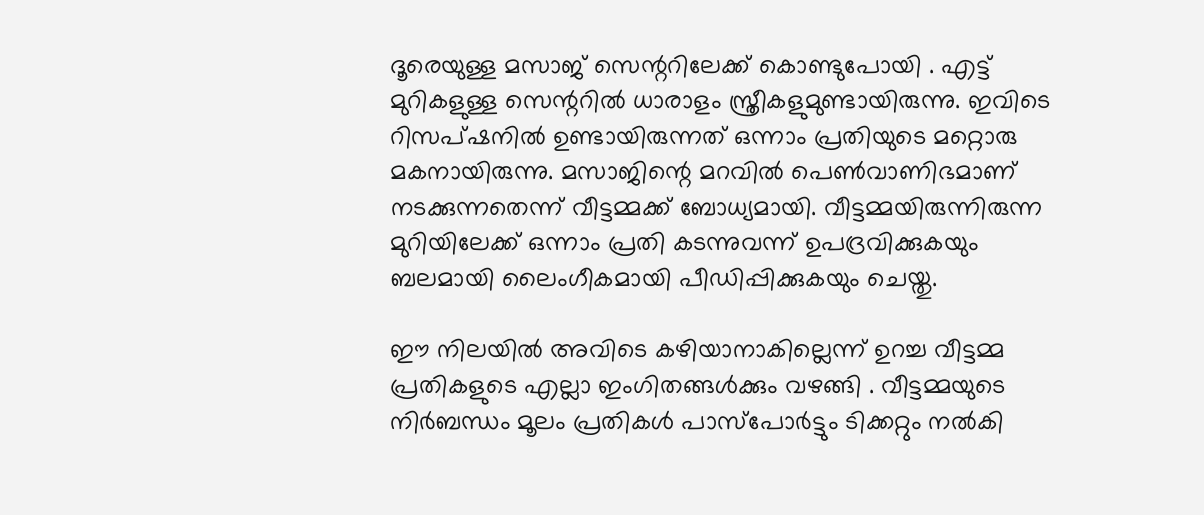ദൂരെയുള്ള മസാജ് സെന്ററിലേക്ക് കൊണ്ടുപോയി . എട്ട് മുറികളുള്ള സെന്ററില്‍ ധാരാളം സ്ത്രീകളുമുണ്ടായിരുന്നു. ഇവിടെ റിസപ്ഷനില്‍ ഉണ്ടായിരുന്നത് ഒന്നാം പ്രതിയുടെ മറ്റൊരു മകനായിരുന്നു. മസാജിന്റെ മറവില്‍ പെണ്‍വാണിഭമാണ് നടക്കുന്നതെന്ന് വീട്ടമ്മക്ക് ബോധ്യമായി. വീട്ടമ്മയിരുന്നിരുന്ന മുറിയിലേക്ക് ഒന്നാം പ്രതി കടന്നുവന്ന് ഉപദ്രവിക്കുകയും ബലമായി ലൈംഗീകമായി പീഡിപ്പിക്കുകയും ചെയ്തു.

ഈ നിലയില്‍ അവിടെ കഴിയാനാകില്ലെന്ന് ഉറച്ച വീട്ടമ്മ പ്രതികളുടെ എല്ലാ ഇംഗിതങ്ങള്‍ക്കും വഴങ്ങി . വീട്ടമ്മയുടെ നിര്‍ബന്ധം മൂലം പ്രതികള്‍ പാസ്‌പോര്‍ട്ടും ടിക്കറ്റും നല്‍കി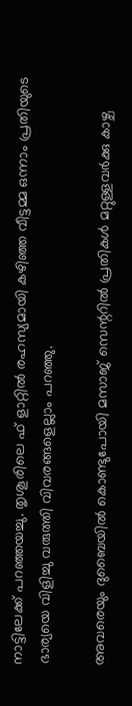നാട്ടിലേക്ക് പറഞ്ഞയച്ചു. തൃശൂരിലെ ഫ് ളാറ്റില്‍ രഹസ്യമായി കഴിഞ്ഞ വീട്ടമ്മ ഒന്നാം പ്രതിയുടെ ഭാര്യയെ വിളിച്ചു വരുത്തി വിവരങ്ങളെല്ലാം പറഞ്ഞു.

അവരെയും ദുബൈയില്‍ കൊണ്ടുപോയി മസാജ് സെന്ററില്‍ പ്രതികള്‍ മറ്റുള്ളവര്‍ക്കു കാഴ്ച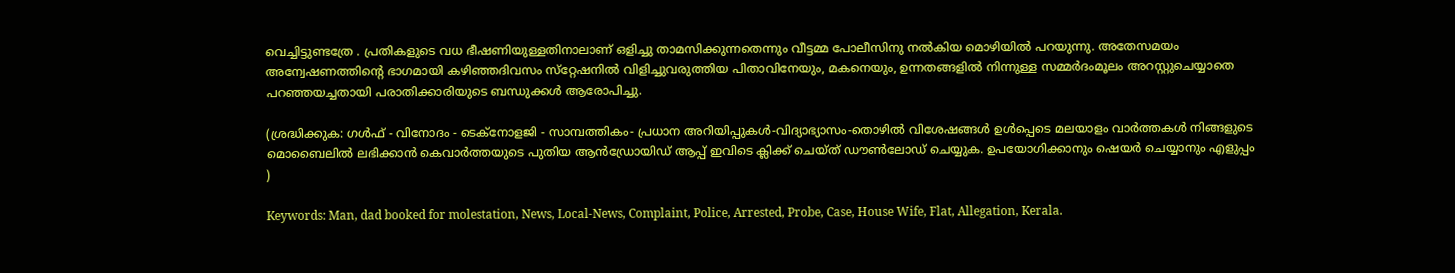വെച്ചിട്ടുണ്ടത്രേ . പ്രതികളുടെ വധ ഭീഷണിയുള്ളതിനാലാണ് ഒളിച്ചു താമസിക്കുന്നതെന്നും വീട്ടമ്മ പോലീസിനു നല്‍കിയ മൊഴിയില്‍ പറയുന്നു. അതേസമയം അന്വേഷണത്തിന്റെ ഭാഗമായി കഴിഞ്ഞദിവസം സ്‌റ്റേഷനില്‍ വിളിച്ചുവരുത്തിയ പിതാവിനേയും, മകനെയും, ഉന്നതങ്ങളില്‍ നിന്നുള്ള സമ്മര്‍ദംമൂലം അറസ്റ്റുചെയ്യാതെ പറഞ്ഞയച്ചതായി പരാതിക്കാരിയുടെ ബന്ധുക്കള്‍ ആരോപിച്ചു.

(ശ്രദ്ധിക്കുക: ഗൾഫ് - വിനോദം - ടെക്നോളജി - സാമ്പത്തികം- പ്രധാന അറിയിപ്പുകൾ-വിദ്യാഭ്യാസം-തൊഴിൽ വിശേഷങ്ങൾ ഉൾപ്പെടെ മലയാളം വാർത്തകൾ നിങ്ങളുടെ മൊബൈലിൽ ലഭിക്കാൻ കെവാർത്തയുടെ പുതിയ ആൻഡ്രോയിഡ് ആപ്പ് ഇവിടെ ക്ലിക്ക് ചെയ്ത് ഡൗൺലോഡ് ചെയ്യുക. ഉപയോഗിക്കാനും ഷെയർ ചെയ്യാനും എളുപ്പം )

Keywords: Man, dad booked for molestation, News, Local-News, Complaint, Police, Arrested, Probe, Case, House Wife, Flat, Allegation, Kerala.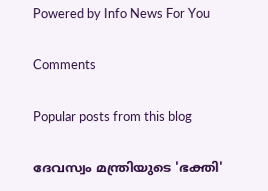Powered by Info News For You

Comments

Popular posts from this blog

ദേവസ്വം മന്ത്രിയുടെ 'ഭക്തി'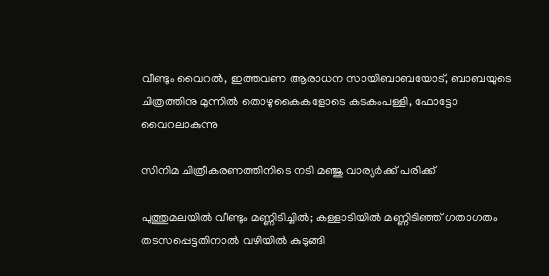വീണ്ടും വൈറല്‍, ഇത്തവണ ആരാധന സായിബാബയോട്, ബാബയുടെ ചിത്രത്തിനു മുന്നില്‍ തൊഴുകൈകളോടെ കടകംപള്ളി, ഫോട്ടോ വൈറലാകുന്നു

സിനിമ ചിത്രീകരണത്തിനിടെ നടി മഞ്ജു വാര്യര്‍ക്ക് പരിക്ക്

പുത്തുമലയില്‍ വീണ്ടും മണ്ണിടിച്ചില്‍; കള്ളാടിയില്‍ മണ്ണിടിഞ്ഞ് ഗതാഗതം തടസപ്പെട്ടതിനാല്‍ വഴിയില്‍ കുടുങ്ങി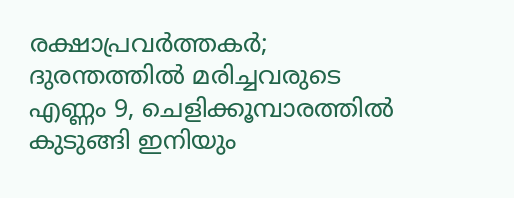രക്ഷാപ്രവര്‍ത്തകര്‍; ദുരന്തത്തില്‍ മരിച്ചവരുടെ എണ്ണം 9, ചെളിക്കൂമ്പാരത്തില്‍ കുടുങ്ങി ഇനിയും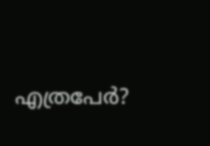എത്രപേര്‍?